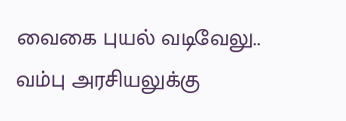வைகை புயல் வடிவேலு.. வம்பு அரசியலுக்கு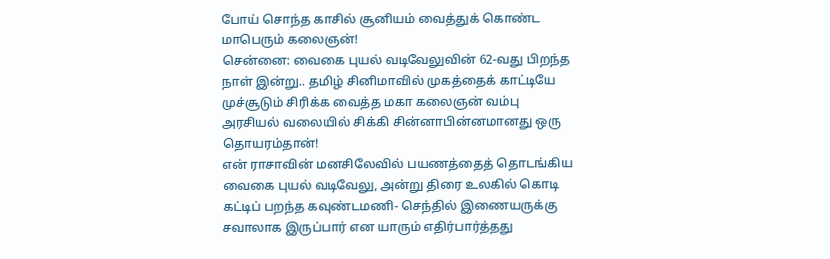போய் சொந்த காசில் சூனியம் வைத்துக் கொண்ட மாபெரும் கலைஞன்!
சென்னை: வைகை புயல் வடிவேலுவின் 62-வது பிறந்த நாள் இன்று.. தமிழ் சினிமாவில் முகத்தைக் காட்டியே முச்சூடும் சிரிக்க வைத்த மகா கலைஞன் வம்பு அரசியல் வலையில் சிக்கி சின்னாபின்னமானது ஒரு தொயரம்தான்!
என் ராசாவின் மனசிலேவில் பயணத்தைத் தொடங்கிய வைகை புயல் வடிவேலு, அன்று திரை உலகில் கொடி கட்டிப் பறந்த கவுண்டமணி- செந்தில் இணையருக்கு சவாலாக இருப்பார் என யாரும் எதிர்பார்த்தது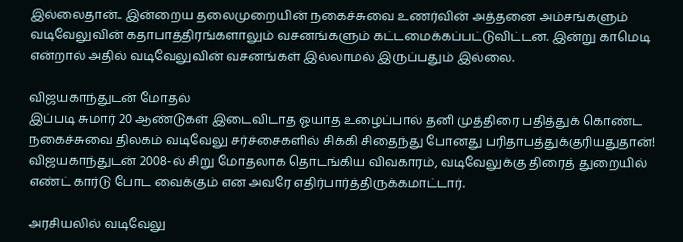இல்லைதான்.. இன்றைய தலைமுறையின் நகைச்சுவை உணர்வின் அத்தனை அம்சங்களும் வடிவேலுவின் கதாபாத்திரங்களாலும் வசனங்களும் கட்டமைக்கப்பட்டுவிட்டன. இன்று காமெடி என்றால் அதில் வடிவேலுவின் வசனங்கள் இல்லாமல் இருப்பதும் இல்லை.

விஜயகாந்துடன் மோதல்
இப்படி சுமார் 20 ஆண்டுகள் இடைவிடாத ஓயாத உழைப்பால் தனி முத்திரை பதித்துக் கொண்ட நகைச்சுவை திலகம் வடிவேலு சர்ச்சைகளில் சிக்கி சிதைந்து போனது பரிதாபத்துக்குரியதுதான்! விஜயகாந்துடன் 2008-ல் சிறு மோதலாக தொடங்கிய விவகாரம், வடிவேலுக்கு திரைத் துறையில் எண்ட் கார்டு போட வைக்கும் என அவரே எதிர்பார்த்திருக்கமாட்டார்.

அரசியலில் வடிவேலு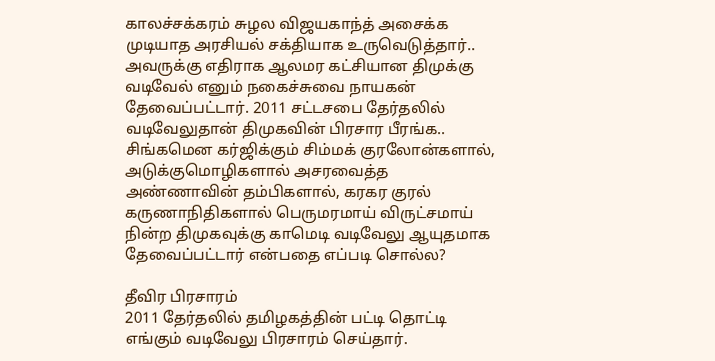காலச்சக்கரம் சுழல விஜயகாந்த் அசைக்க முடியாத அரசியல் சக்தியாக உருவெடுத்தார்.. அவருக்கு எதிராக ஆலமர கட்சியான திமுக்கு வடிவேல் எனும் நகைச்சுவை நாயகன் தேவைப்பட்டார். 2011 சட்டசபை தேர்தலில் வடிவேலுதான் திமுகவின் பிரசார பீரங்க.. சிங்கமென கர்ஜிக்கும் சிம்மக் குரலோன்களால், அடுக்குமொழிகளால் அசரவைத்த அண்ணாவின் தம்பிகளால், கரகர குரல் கருணாநிதிகளால் பெருமரமாய் விருட்சமாய் நின்ற திமுகவுக்கு காமெடி வடிவேலு ஆயுதமாக தேவைப்பட்டார் என்பதை எப்படி சொல்ல?

தீவிர பிரசாரம்
2011 தேர்தலில் தமிழகத்தின் பட்டி தொட்டி எங்கும் வடிவேலு பிரசாரம் செய்தார்.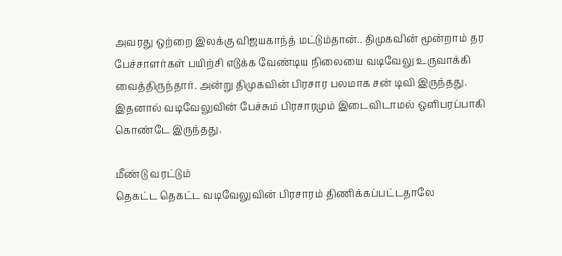அவரது ஒற்றை இலக்கு விஜயகாந்த் மட்டும்தான்.. திமுகவின் மூன்றாம் தர பேச்சாளர்கள் பயிற்சி எடுக்க வேண்டிய நிலையை வடிவேலு உருவாக்கி வைத்திருந்தார். அன்று திமுகவின் பிரசார பலமாக சன் டிவி இருந்தது. இதனால் வடிவேலுவின் பேச்சும் பிரசாரமும் இடைவிடாமல் ஒளிபரப்பாகி கொண்டே இருந்தது.

மீண்டு வரட்டும்
தெகட்ட தெகட்ட வடிவேலுவின் பிரசாரம் திணிக்கப்பட்டதாலே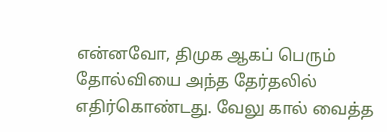என்னவோ, திமுக ஆகப் பெரும் தோல்வியை அந்த தேர்தலில் எதிர்கொண்டது. வேலு கால் வைத்த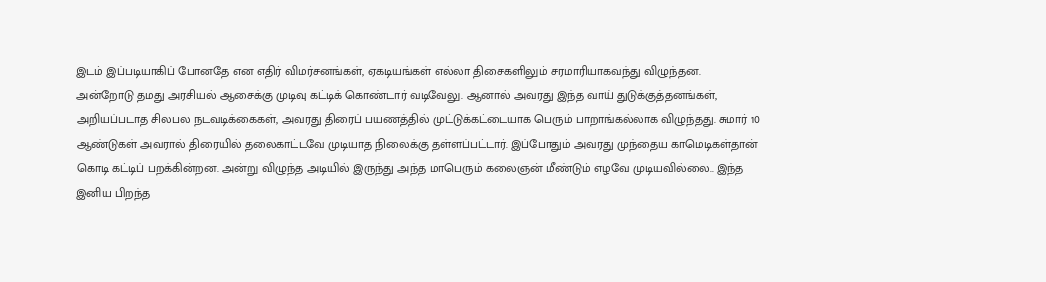இடம் இப்படியாகிப் போனதே என எதிர் விமர்சனங்கள், ஏகடியங்கள் எல்லா திசைகளிலும் சரமாரியாகவந்து விழுந்தன.
அன்றோடு தமது அரசியல் ஆசைக்கு முடிவு கட்டிக் கொண்டார் வடிவேலு. ஆனால் அவரது இந்த வாய் துடுக்குத்தனங்கள், அறியப்படாத சிலபல நடவடிக்கைகள், அவரது திரைப் பயணத்தில் முட்டுக்கட்டையாக பெரும் பாறாங்கல்லாக விழுந்தது. சுமார் 10 ஆண்டுகள் அவரால் திரையில் தலைகாட்டவே முடியாத நிலைக்கு தள்ளப்பட்டார். இப்போதும் அவரது முந்தைய காமெடிகள்தான் கொடி கட்டிப் பறக்கின்றன. அன்று விழுந்த அடியில் இருந்து அந்த மாபெரும் கலைஞன் மீண்டும் எழவே முடியவில்லை.. இந்த இனிய பிறந்த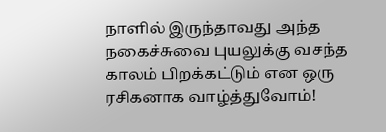நாளில் இருந்தாவது அந்த நகைச்சுவை புயலுக்கு வசந்த காலம் பிறக்கட்டும் என ஒரு ரசிகனாக வாழ்த்துவோம்!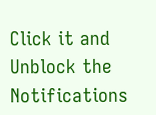Click it and Unblock the Notifications